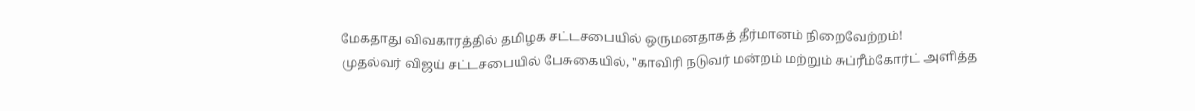மேகதாது விவகாரத்தில் தமிழக சட்டசபையில் ஒருமனதாகத் தீர்மானம் நிறைவேற்றம்!
முதல்வர் விஜய் சட்டசபையில் பேசுகையில், ''காவிரி நடுவர் மன்றம் மற்றும் சுப்ரீம்கோர்ட் அளித்த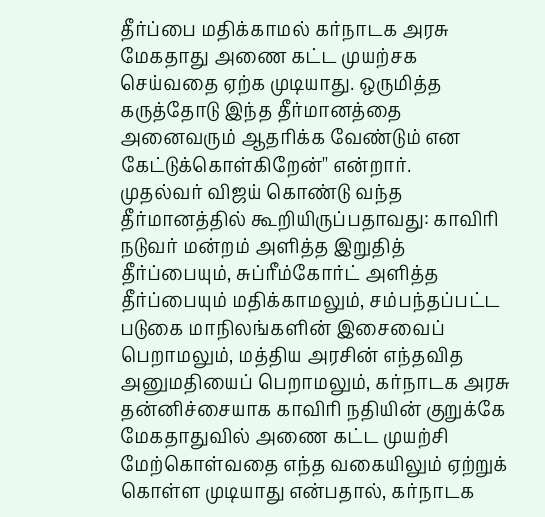தீர்ப்பை மதிக்காமல் கர்நாடக அரசு மேகதாது அணை கட்ட முயற்சக செய்வதை ஏற்க முடியாது. ஒருமித்த கருத்தோடு இந்த தீர்மானத்தை அனைவரும் ஆதரிக்க வேண்டும் என கேட்டுக்கொள்கிறேன்'' என்றார்.
முதல்வர் விஜய் கொண்டு வந்த தீர்மானத்தில் கூறியிருப்பதாவது: காவிரி நடுவர் மன்றம் அளித்த இறுதித் தீர்ப்பையும், சுப்ரீம்கோர்ட் அளித்த தீர்ப்பையும் மதிக்காமலும், சம்பந்தப்பட்ட படுகை மாநிலங்களின் இசைவைப் பெறாமலும், மத்திய அரசின் எந்தவித அனுமதியைப் பெறாமலும், கர்நாடக அரசு தன்னிச்சையாக காவிரி நதியின் குறுக்கே மேகதாதுவில் அணை கட்ட முயற்சி மேற்கொள்வதை எந்த வகையிலும் ஏற்றுக் கொள்ள முடியாது என்பதால், கர்நாடக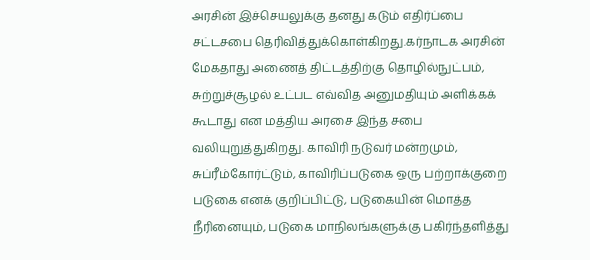அரசின் இச்செயலுக்கு தனது கடும் எதிர்ப்பை சட்டசபை தெரிவித்துக்கொள்கிறது.கர்நாடக அரசின் மேகதாது அணைத் திட்டத்திற்கு தொழில்நுட்பம், சுற்றுச்சூழல் உட்பட எவ்வித அனுமதியும் அளிக்கக் கூடாது என மத்திய அரசை இந்த சபை வலியுறுத்துகிறது. காவிரி நடுவர் மன்றமும், சுப்ரீம்கோர்ட்டும், காவிரிப்படுகை ஒரு பற்றாக்குறை படுகை எனக் குறிப்பிட்டு, படுகையின் மொத்த நீரினையும், படுகை மாநிலங்களுக்கு பகிர்ந்தளித்து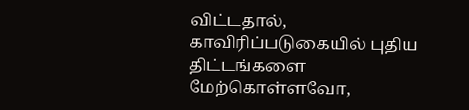விட்டதால், காவிரிப்படுகையில் புதிய திட்டங்களை மேற்கொள்ளவோ,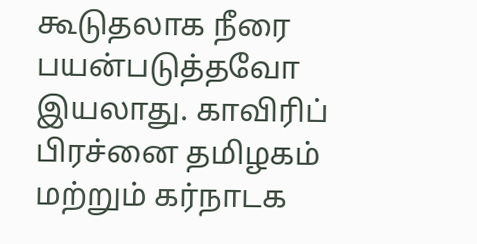கூடுதலாக நீரை பயன்படுத்தவோ இயலாது. காவிரிப் பிரச்னை தமிழகம் மற்றும் கர்நாடக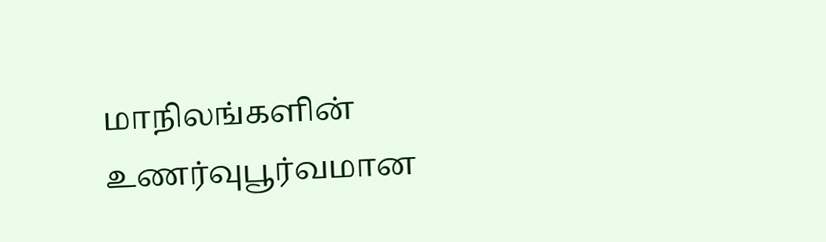மாநிலங்களின் உணர்வுபூர்வமான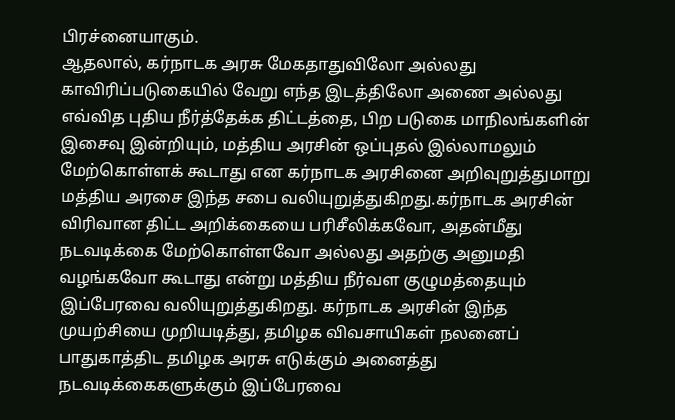பிரச்னையாகும்.
ஆதலால், கர்நாடக அரசு மேகதாதுவிலோ அல்லது காவிரிப்படுகையில் வேறு எந்த இடத்திலோ அணை அல்லது எவ்வித புதிய நீர்த்தேக்க திட்டத்தை, பிற படுகை மாநிலங்களின் இசைவு இன்றியும், மத்திய அரசின் ஒப்புதல் இல்லாமலும் மேற்கொள்ளக் கூடாது என கர்நாடக அரசினை அறிவுறுத்துமாறு மத்திய அரசை இந்த சபை வலியுறுத்துகிறது.கர்நாடக அரசின் விரிவான திட்ட அறிக்கையை பரிசீலிக்கவோ, அதன்மீது நடவடிக்கை மேற்கொள்ளவோ அல்லது அதற்கு அனுமதி வழங்கவோ கூடாது என்று மத்திய நீர்வள குழுமத்தையும் இப்பேரவை வலியுறுத்துகிறது. கர்நாடக அரசின் இந்த முயற்சியை முறியடித்து, தமிழக விவசாயிகள் நலனைப் பாதுகாத்திட தமிழக அரசு எடுக்கும் அனைத்து நடவடிக்கைகளுக்கும் இப்பேரவை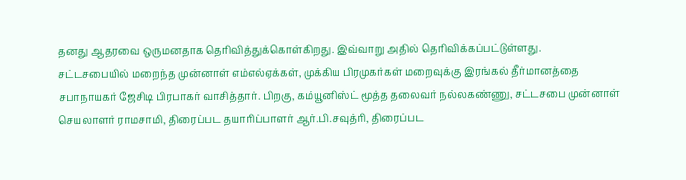தனது ஆதரவை ஒருமனதாக தெரிவித்துக்கொள்கிறது. இவ்வாறு அதில் தெரிவிக்கப்பட்டுள்ளது.
சட்டசபையில் மறைந்த முன்னாள் எம்எல்ஏக்கள், முக்கிய பிரமுகர்கள் மறைவுக்கு இரங்கல் தீர்மானத்தை சபாநாயகர் ஜேசிடி பிரபாகர் வாசித்தார். பிறகு, கம்யூனிஸ்ட் மூத்த தலைவர் நல்லகண்ணு, சட்டசபை முன்னாள் செயலாளர் ராமசாமி, திரைப்பட தயாரிப்பாளர் ஆர்.பி.சவுத்ரி, திரைப்பட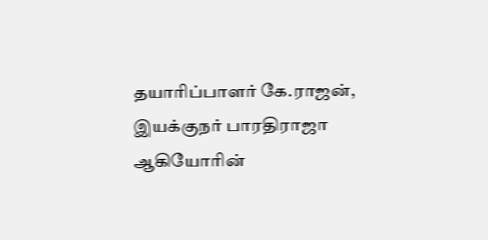தயாரிப்பாளர் கே.ராஜன், இயக்குநர் பாரதிராஜா ஆகியோரின்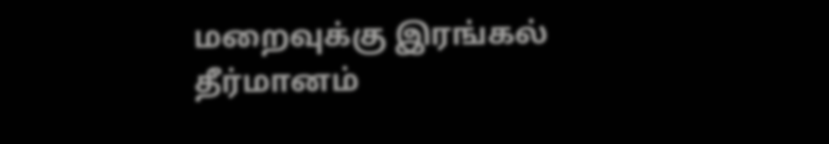மறைவுக்கு இரங்கல் தீர்மானம்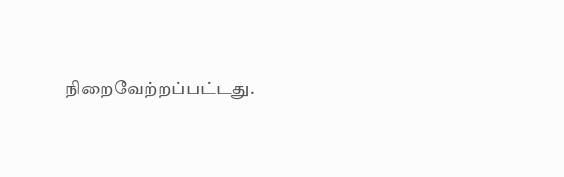நிறைவேற்றப்பட்டது.